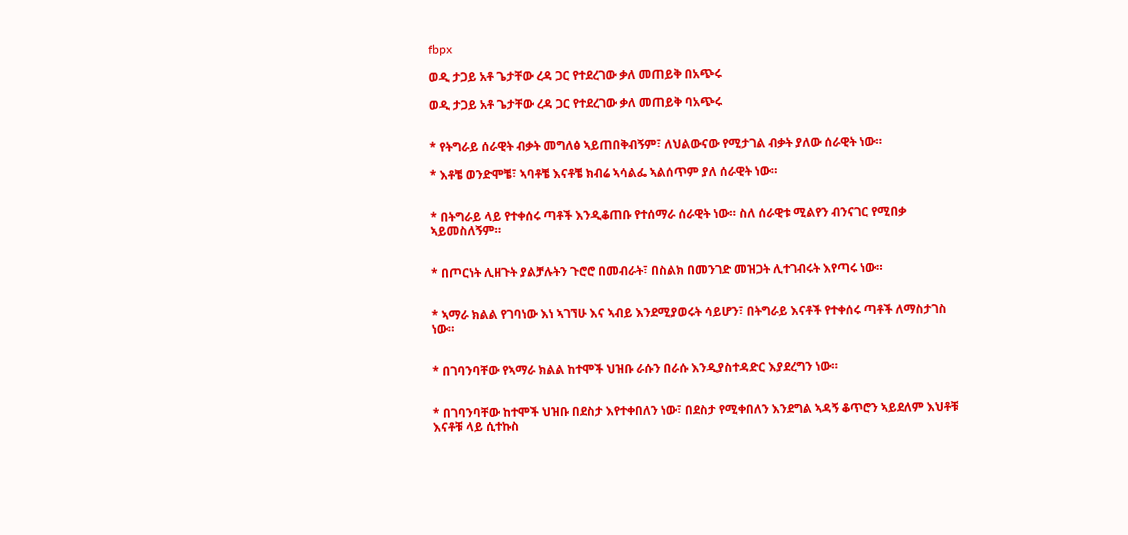fbpx

ወዲ ታጋይ አቶ ጌታቸው ረዳ ጋር የተደረገው ቃለ መጠይቅ በአጭሩ

ወዲ ታጋይ አቶ ጌታቸው ረዳ ጋር የተደረገው ቃለ መጠይቅ ባአጭሩ


* የትግራይ ሰራዊት ብቃት መግለፅ ኣይጠበቅብኝም፣ ለህልውናው የሚታገል ብቃት ያለው ሰራዊት ነው።

* እቶቼ ወንድሞቼ፣ ኣባቶቼ እናቶቼ ክብሬ ኣሳልፌ ኣልሰጥም ያለ ሰራዊት ነው።


* በትግራይ ላይ የተቀሰሩ ጣቶች እንዲቆጠቡ የተሰማራ ሰራዊት ነው። ስለ ሰራዊቱ ሚልየን ብንናገር የሚበቃ ኣይመስለኝም።


* በጦርነት ሊዘጉት ያልቻሉትን ጉሮሮ በመብራት፣ በስልክ በመንገድ መዝጋት ሊተገብሩት እየጣሩ ነው።


* ኣማራ ክልል የገባነው እነ ኣገኘሁ እና ኣብይ እንደሚያወሩት ሳይሆን፣ በትግራይ እናቶች የተቀሰሩ ጣቶች ለማስታገስ ነው።


* በገባንባቸው የኣማራ ክልል ከተሞች ህዝቡ ራሱን በራሱ እንዲያስተዳድር እያደረግን ነው።


* በገባንባቸው ከተሞች ህዝቡ በደስታ እየተቀበለን ነው፣ በደስታ የሚቀበለን እንደግል ኣዳኝ ቆጥሮን ኣይደለም እህቶቹ እናቶቹ ላይ ሲተኩስ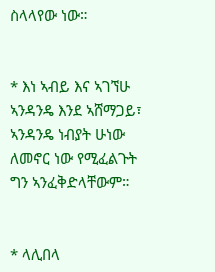ስላላየው ነው።


* እነ ኣብይ እና ኣገኘሁ ኣንዳንዴ እንደ ኣሸማጋይ፣ ኣንዳንዴ ነብያት ሁነው ለመኖር ነው የሚፈልጉት ግን ኣንፈቅድላቸውም።


* ላሊበላ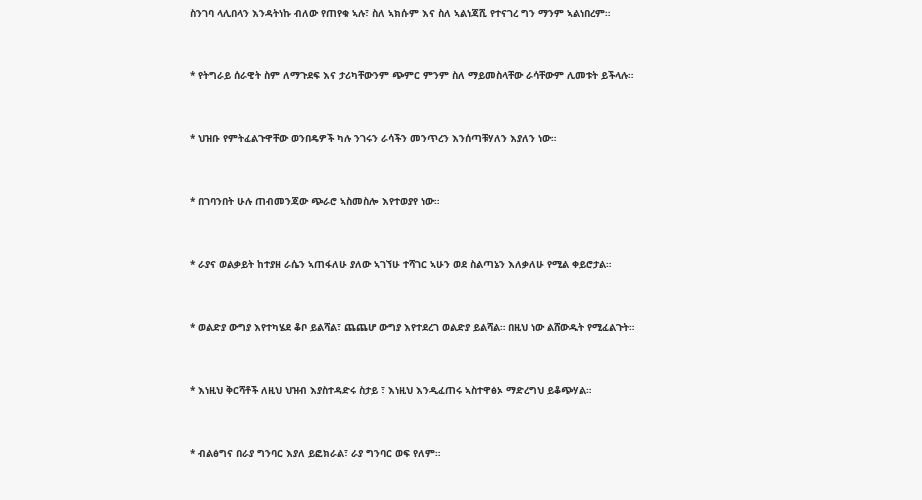ስንገባ ላሊበላን እንዳትነኩ ብለው የጠየቁ ኣሉ፣ ስለ ኣክሱም እና ስለ ኣልነጃሺ የተናገረ ግን ማንም ኣልነበረም።


* የትግራይ ሰራዊት ስም ለማጉደፍ እና ታሪካቸውንም ጭምር ምንም ስለ ማይመስላቸው ራሳቸውም ሊመቱት ይችላሉ።


* ህዝቡ የምትፈልጉዋቸው ወንበዴዎች ካሉ ንገሩን ራሳችን መንጥረን እንሰጣቹሃለን እያለን ነው።


* በገባንበት ሁሉ ጠብመንጃው ጭራሮ ኣስመስሎ እየተወያየ ነው።


* ራያና ወልቃይት ከተያዘ ራሴን ኣጠፋለሁ ያለው ኣገኘሁ ተሻገር ኣሁን ወደ ስልጣኔን እለቃለሁ የሚል ቀይሮታል።


* ወልድያ ውግያ እየተካሄደ ቆቦ ይልሻል፣ ጨጨሆ ውግያ እየተደረገ ወልድያ ይልሻል። በዚህ ነው ልሸውዱት የሚፈልጉት።


* እነዚህ ቅርሻቶች ለዚህ ህዝብ እያስተዳድሩ ስታይ ፣ እነዚህ እንዲፈጠሩ ኣስተዋፅኦ ማድረግህ ይቆጭሃል።


* ብልፅግና በራያ ግንባር እያለ ይፎክራል፣ ራያ ግንባር ወፍ የለም።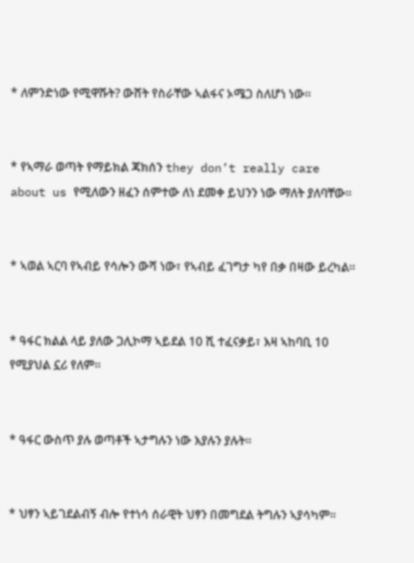* ለምንድነው የሚዋሹት? ውሸት የስራቸው ኣልፋና ኦሜጋ ስለሆነ ነው።


* የኣማራ ወጣት የማይክል ጃክሰን they don’t really care about us የሚለውን ዘፈን ሰምተው ለነ ደመቀ ይህንን ነው ማለት ያለባቸው።


* ኣወል ኣርባ የኣብይ የሳሎን ውሻ ነው፣ የኣብይ ፈገግታ ካየ በቃ በዛው ይረካል።


* ዓፋር ክልል ላይ ያለው ጋሊኮማ ኣይደል 10 ሺ ተፈናቃይ፣ እዛ ኣከባቢ 10 የሚያህል ኗሪ የለም።


* ዓፋር ውስጥ ያሉ ወጣቶች ኣታግሉን ነው እያሉን ያሉት።


* ህፃን ኣይገደልብኝ ብሎ የተነሳ ሰራዊት ህፃን በመግደል ትግሉን ኣያሳካም።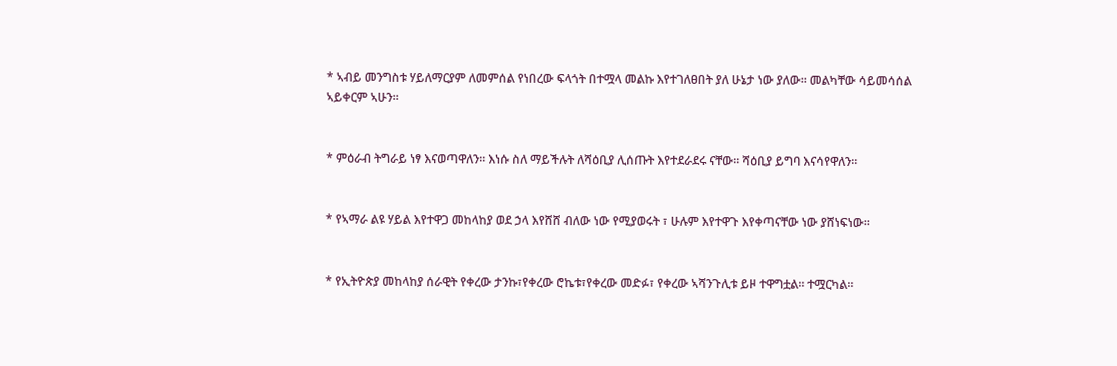* ኣብይ መንግስቱ ሃይለማርያም ለመምሰል የነበረው ፍላጎት በተሟላ መልኩ እየተገለፀበት ያለ ሁኔታ ነው ያለው። መልካቸው ሳይመሳሰል ኣይቀርም ኣሁን።


* ምዕራብ ትግራይ ነፃ እናወጣዋለን። እነሱ ስለ ማይችሉት ለሻዕቢያ ሊሰጡት እየተደራደሩ ናቸው። ሻዕቢያ ይግባ እናሳየዋለን።


* የኣማራ ልዩ ሃይል እየተዋጋ መከላከያ ወደ ኃላ እየሸሸ ብለው ነው የሚያወሩት ፣ ሁሉም እየተዋጉ እየቀጣናቸው ነው ያሸነፍነው።


* የኢትዮጵያ መከላከያ ሰራዊት የቀረው ታንኩ፣የቀረው ሮኬቱ፣የቀረው መድፉ፣ የቀረው ኣሻንጉሊቱ ይዞ ተዋግቷል። ተሟርካል።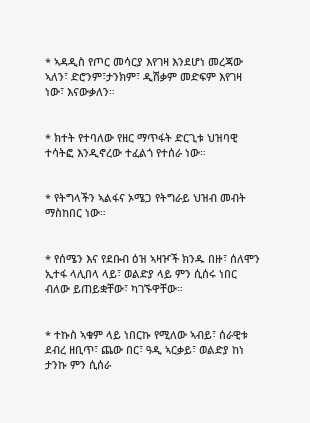* ኣዳዲስ የጦር መሳርያ እየገዛ እንደሆነ መረጃው ኣለን፣ ድሮንም፣ታንክም፣ ዲሽቃም መድፍም እየገዛ ነው፣ እናውቃለን።


* ክተት የተባለው የዘር ማጥፋት ድርጊቱ ህዝባዊ ተሳትፎ እንዲኖረው ተፈልጎ የተሰራ ነው።


* የትግላችን ኣልፋና ኦሜጋ የትግራይ ህዝብ መብት ማስከበር ነው።


* የሰሜን እና የደቡብ ዕዝ ኣዛዦች ክንዱ በዙ፣ ሰለሞን ኢተፋ ላሊበላ ላይ፣ ወልድያ ላይ ምን ሲሰሩ ነበር ብለው ይጠይቋቸው፣ ካገኙዋቸው።


* ተኩስ ኣቁም ላይ ነበርኩ የሚለው ኣብይ፣ ሰራዊቱ ደብረ ዘቢጥ፣ ጨው በር፣ ዓዲ ኣርቃይ፣ ወልድያ ከነ ታንኩ ምን ሲሰራ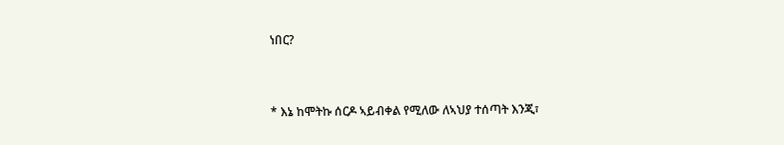ነበር?


* እኔ ከሞትኩ ሰርዶ ኣይብቀል የሚለው ለኣህያ ተሰጣት እንጂ፣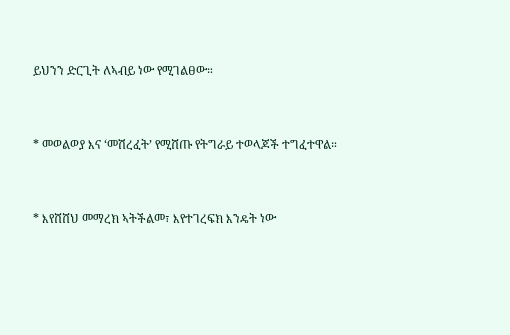ይህንን ድርጊት ለኣብይ ነው የሚገልፀው።


* መወልወያ እና ‘መሽረፈት’ የሚሸጡ የትግራይ ተወላጆች ተግፈተዋል።


* እየሸሸህ መማረክ ኣትችልመ፣ እየተገረፍክ እንዴት ነው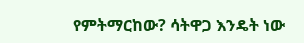የምትማርከው? ሳትዋጋ እንዴት ነው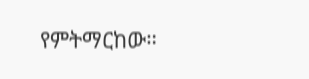የምትማርከው።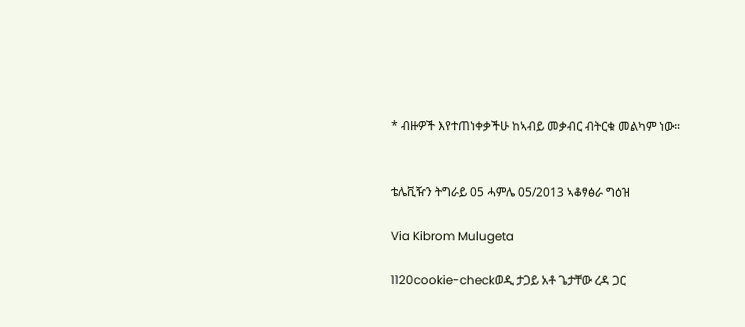* ብዙዎች እየተጠነቀቃችሁ ከኣብይ መቃብር ብትርቁ መልካም ነው።


ቴሌቪዥን ትግራይ 05 ሓምሌ 05/2013 ኣቆፃፅራ ግዕዝ

Via Kibrom Mulugeta

1120cookie-checkወዲ ታጋይ አቶ ጌታቸው ረዳ ጋር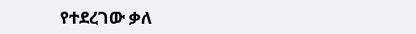የተደረገው ቃለ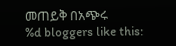መጠይቅ በአጭሩ
%d bloggers like this: